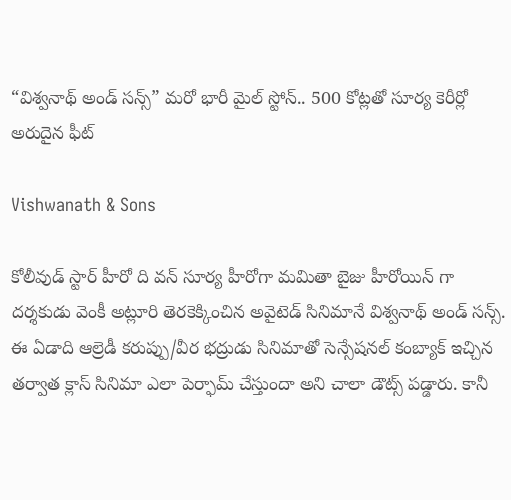“విశ్వనాథ్ అండ్ సన్స్” మరో భారీ మైల్ స్టోన్.. 500 కోట్లతో సూర్య కెరీర్లో అరుదైన ఫీట్

Vishwanath & Sons

కోలీవుడ్ స్టార్ హీరో ది వన్ సూర్య హీరోగా మమితా బైజు హీరోయిన్ గా దర్శకుడు వెంకీ అట్లూరి తెరకెక్కించిన అవైటెడ్ సినిమానే విశ్వనాథ్ అండ్ సన్స్. ఈ ఏడాది ఆల్రెడీ కరుప్పు/వీర భద్రుడు సినిమాతో సెన్సేషనల్ కంబ్యాక్ ఇచ్చిన తర్వాత క్లాస్ సినిమా ఎలా పెర్ఫామ్ చేస్తుందా అని చాలా డౌట్స్ పడ్డారు. కానీ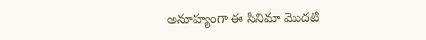అనూహ్యంగా ఈ సినిమా మొదటి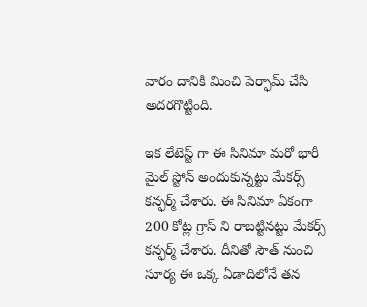వారం దానికి మించి పెర్ఫామ్ చేసి అదరగొట్టింది.

ఇక లేటెస్ట్ గా ఈ సినిమా మరో భారీ మైల్ స్టోన్ అందుకున్నట్టు మేకర్స్ కన్ఫర్మ్ చేశారు. ఈ సినిమా ఏకంగా 200 కోట్ల గ్రాస్ ని రాబట్టినట్టు మేకర్స్ కన్ఫర్మ్ చేశారు. దీనితో సౌత్ నుంచి సూర్య ఈ ఒక్క ఏడాదిలోనే తన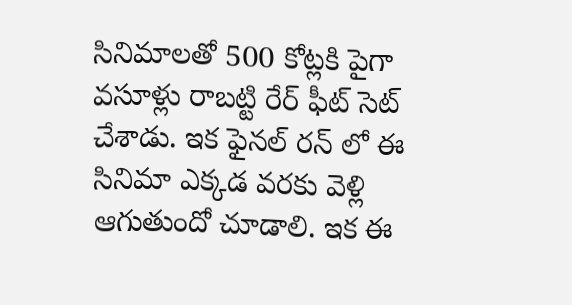సినిమాలతో 500 కోట్లకి పైగా వసూళ్లు రాబట్టి రేర్ ఫీట్ సెట్ చేశాడు. ఇక ఫైనల్ రన్ లో ఈ సినిమా ఎక్కడ వరకు వెళ్లి ఆగుతుందో చూడాలి. ఇక ఈ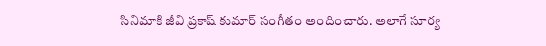సినిమాకి జీవి ప్రకాష్ కుమార్ సంగీతం అందించారు. అలాగే సూర్య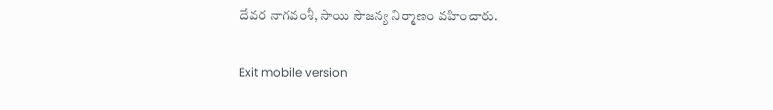దేవర నాగవంశీ, సాయి సౌజన్య నిర్మాణం వహించారు.

Exit mobile version